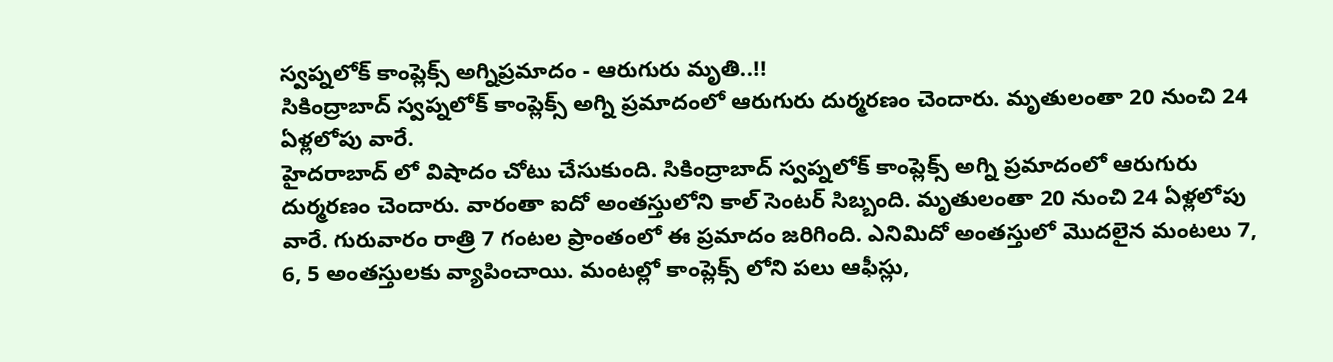స్వప్నలోక్ కాంప్లెక్స్ అగ్నిప్రమాదం - ఆరుగురు మృతి..!!
సికింద్రాబాద్ స్వప్నలోక్ కాంప్లెక్స్ అగ్ని ప్రమాదంలో ఆరుగురు దుర్మరణం చెందారు. మృతులంతా 20 నుంచి 24 ఏళ్లలోపు వారే.
హైదరాబాద్ లో విషాదం చోటు చేసుకుంది. సికింద్రాబాద్ స్వప్నలోక్ కాంప్లెక్స్ అగ్ని ప్రమాదంలో ఆరుగురు దుర్మరణం చెందారు. వారంతా ఐదో అంతస్తులోని కాల్ సెంటర్ సిబ్బంది. మృతులంతా 20 నుంచి 24 ఏళ్లలోపు వారే. గురువారం రాత్రి 7 గంటల ప్రాంతంలో ఈ ప్రమాదం జరిగింది. ఎనిమిదో అంతస్తులో మొదలైన మంటలు 7, 6, 5 అంతస్తులకు వ్యాపించాయి. మంటల్లో కాంప్లెక్స్ లోని పలు ఆఫీస్లు,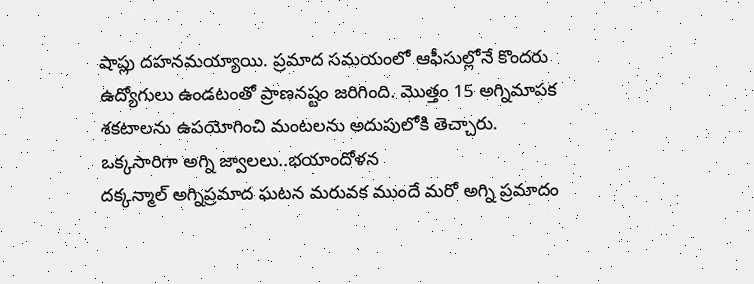షాప్లు దహనమయ్యాయి. ప్రమాద సమయంలో ఆఫీసుల్లోనే కొందరు ఉద్యోగులు ఉండటంతో ప్రాణనష్టం జరిగింది. మొత్తం 15 అగ్నిమాపక శకటాలను ఉపయోగించి మంటలను అదుపులోకి తెచ్చారు.
ఒక్కసారిగా అగ్ని జ్వాలలు..భయాందోళన
దక్కన్మాల్ అగ్నిప్రమాద ఘటన మరువక ముందే మరో అగ్ని ప్రమాదం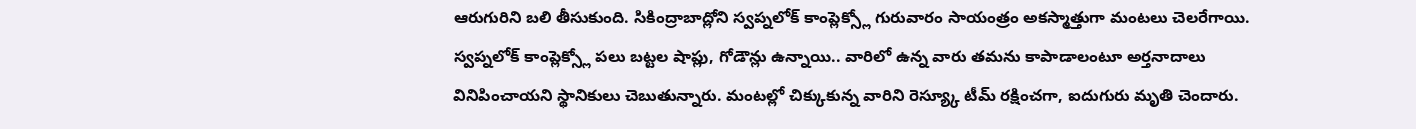ఆరుగురిని బలి తీసుకుంది. సికింద్రాబాద్లోని స్వప్నలోక్ కాంప్లెక్స్లో గురువారం సాయంత్రం అకస్మాత్తుగా మంటలు చెలరేగాయి. స్వప్నలోక్ కాంప్లెక్స్లో పలు బట్టల షాప్లు, గోడౌన్లు ఉన్నాయి.. వారిలో ఉన్న వారు తమను కాపాడాలంటూ అర్తనాదాలు వినిపించాయని స్థానికులు చెబుతున్నారు. మంటల్లో చిక్కుకున్న వారిని రెస్య్కూ టీమ్ రక్షించగా, ఐదుగురు మృతి చెందారు.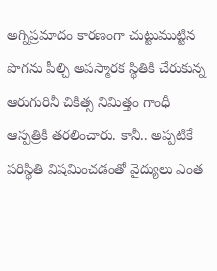అగ్నిప్రమాదం కారణంగా చుట్టుముట్టిన పొగను పీల్చి అపస్మారక స్థితికి చేరుకున్న ఆరుగురినీ చికిత్స నిమిత్తం గాంధీ ఆస్పత్రికి తరలించారు. కానీ.. అప్పటికే పరిస్థితి విషమించడంతో వైద్యులు ఎంత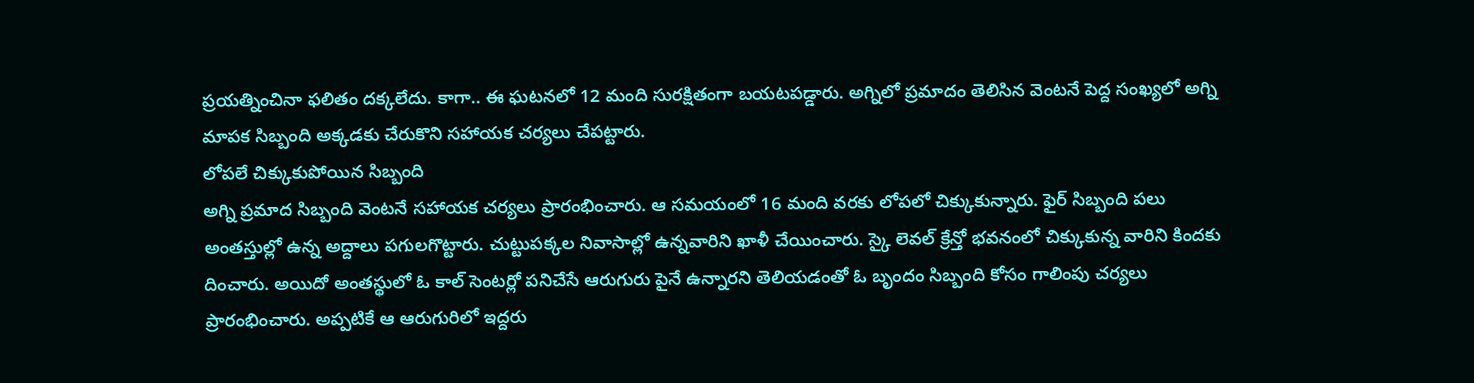ప్రయత్నించినా ఫలితం దక్కలేదు. కాగా.. ఈ ఘటనలో 12 మంది సురక్షితంగా బయటపడ్డారు. అగ్నిలో ప్రమాదం తెలిసిన వెంటనే పెద్ద సంఖ్యలో అగ్ని మాపక సిబ్బంది అక్కడకు చేరుకొని సహాయక చర్యలు చేపట్టారు.
లోపలే చిక్కుకుపోయిన సిబ్బంది
అగ్ని ప్రమాద సిబ్బంది వెంటనే సహాయక చర్యలు ప్రారంభించారు. ఆ సమయంలో 16 మంది వరకు లోపలో చిక్కుకున్నారు. ఫైర్ సిబ్బంది పలు అంతస్తుల్లో ఉన్న అద్దాలు పగులగొట్టారు. చుట్టుపక్కల నివాసాల్లో ఉన్నవారిని ఖాళీ చేయించారు. స్కై లెవల్ క్రేన్తో భవనంలో చిక్కుకున్న వారిని కిందకు దించారు. అయిదో అంతస్థులో ఓ కాల్ సెంటర్లో పనిచేసే ఆరుగురు పైనే ఉన్నారని తెలియడంతో ఓ బృందం సిబ్బంది కోసం గాలింపు చర్యలు ప్రారంభించారు. అప్పటికే ఆ ఆరుగురిలో ఇద్దరు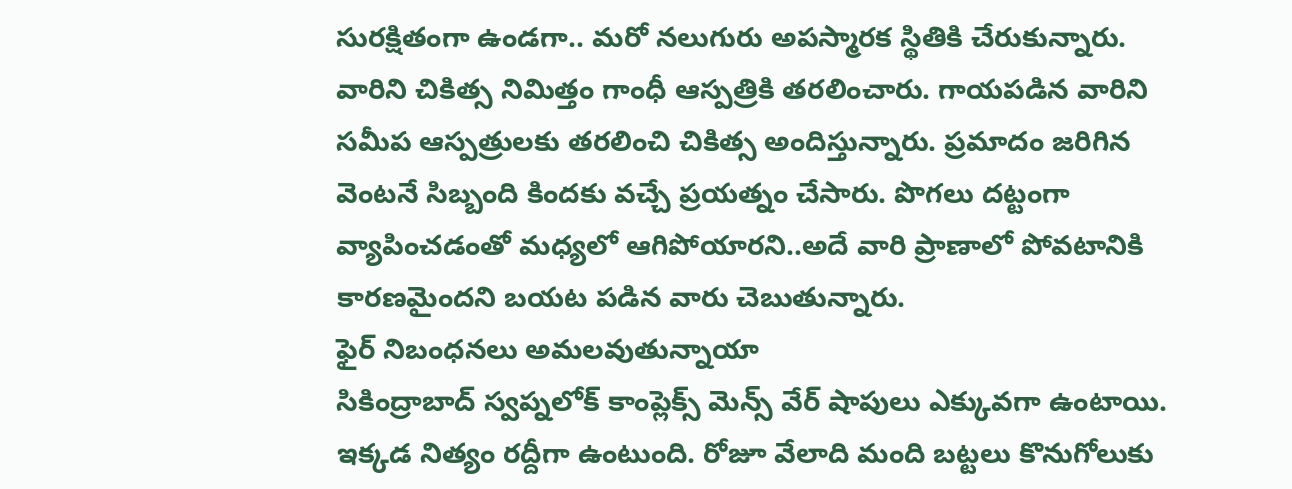సురక్షితంగా ఉండగా.. మరో నలుగురు అపస్మారక స్థితికి చేరుకున్నారు. వారిని చికిత్స నిమిత్తం గాంధీ ఆస్పత్రికి తరలించారు. గాయపడిన వారిని సమీప ఆస్పత్రులకు తరలించి చికిత్స అందిస్తున్నారు. ప్రమాదం జరిగిన వెంటనే సిబ్బంది కిందకు వచ్చే ప్రయత్నం చేసారు. పొగలు దట్టంగా వ్యాపించడంతో మధ్యలో ఆగిపోయారని..అదే వారి ప్రాణాలో పోవటానికి కారణమైందని బయట పడిన వారు చెబుతున్నారు.
ఫైర్ నిబంధనలు అమలవుతున్నాయా
సికింద్రాబాద్ స్వప్నలోక్ కాంప్లెక్స్ మెన్స్ వేర్ షాపులు ఎక్కువగా ఉంటాయి. ఇక్కడ నిత్యం రద్దీగా ఉంటుంది. రోజూ వేలాది మంది బట్టలు కొనుగోలుకు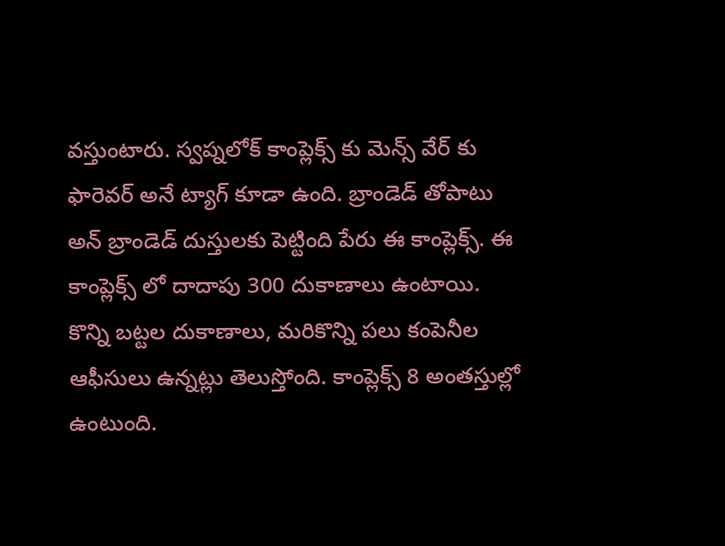వస్తుంటారు. స్వప్నలోక్ కాంప్లెక్స్ కు మెన్స్ వేర్ కు ఫారెవర్ అనే ట్యాగ్ కూడా ఉంది. బ్రాండెడ్ తోపాటు అన్ బ్రాండెడ్ దుస్తులకు పెట్టింది పేరు ఈ కాంప్లెక్స్. ఈ కాంప్లెక్స్ లో దాదాపు 300 దుకాణాలు ఉంటాయి. కొన్ని బట్టల దుకాణాలు, మరికొన్ని పలు కంపెనీల ఆఫీసులు ఉన్నట్లు తెలుస్తోంది. కాంప్లెక్స్ 8 అంతస్తుల్లో ఉంటుంది.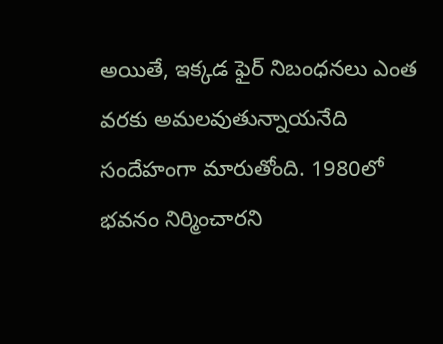అయితే, ఇక్కడ ఫైర్ నిబంధనలు ఎంత వరకు అమలవుతున్నాయనేది సందేహంగా మారుతోంది. 1980లో భవనం నిర్మించారని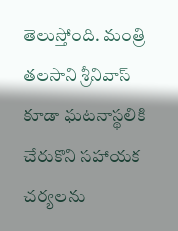తెలుస్తోంది. మంత్రి తలసాని శ్రీనివాస్ కూడా ఘటనాస్థలికి చేరుకొని సహాయక చర్యలను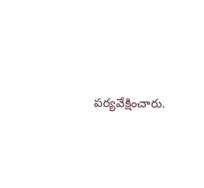పర్యవేక్షించారు.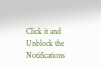Click it and Unblock the Notifications